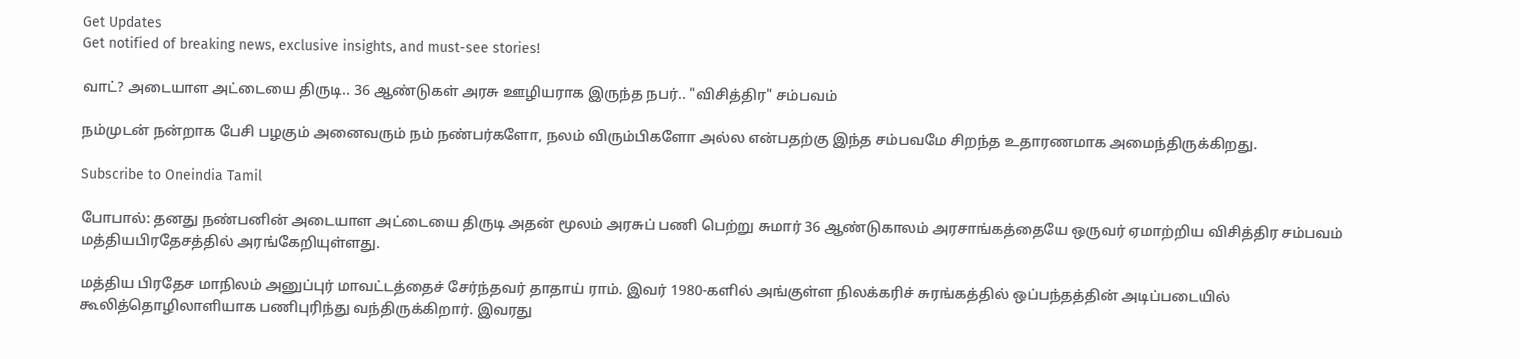Get Updates
Get notified of breaking news, exclusive insights, and must-see stories!

வாட்? அடையாள அட்டையை திருடி.. 36 ஆண்டுகள் அரசு ஊழியராக இருந்த நபர்.. "விசித்திர" சம்பவம்

நம்முடன் நன்றாக பேசி பழகும் அனைவரும் நம் நண்பர்களோ, நலம் விரும்பிகளோ அல்ல என்பதற்கு இந்த சம்பவமே சிறந்த உதாரணமாக அமைந்திருக்கிறது.

Subscribe to Oneindia Tamil

போபால்: தனது நண்பனின் அடையாள அட்டையை திருடி அதன் மூலம் அரசுப் பணி பெற்று சுமார் 36 ஆண்டுகாலம் அரசாங்கத்தையே ஒருவர் ஏமாற்றிய விசித்திர சம்பவம் மத்தியபிரதேசத்தில் அரங்கேறியுள்ளது.

மத்திய பிரதேச மாநிலம் அனுப்புர் மாவட்டத்தைச் சேர்ந்தவர் தாதாய் ராம். இவர் 1980-களில் அங்குள்ள நிலக்கரிச் சுரங்கத்தில் ஒப்பந்தத்தின் அடிப்படையில் கூலித்தொழிலாளியாக பணிபுரிந்து வந்திருக்கிறார். இவரது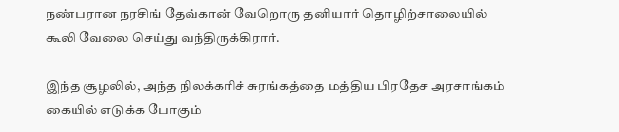நண்பரான நரசிங் தேவ்கான் வேறொரு தனியார் தொழிற்சாலையில் கூலி வேலை செய்து வந்திருக்கிரார்.

இந்த சூழலில், அந்த நிலக்கரிச் சுரங்கத்தை மத்திய பிரதேச அரசாங்கம் கையில் எடுக்க போகும்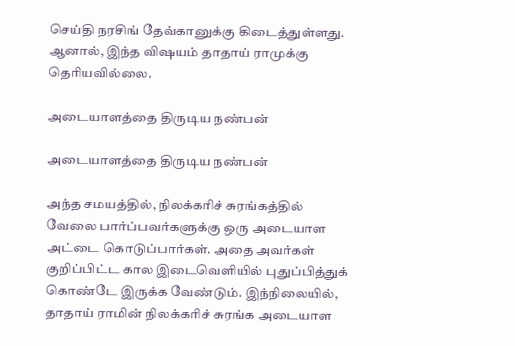செய்தி நரசிங் தேவ்கானுக்கு கிடைத்துள்ளது. ஆனால், இந்த விஷயம் தாதாய் ராமுக்கு தெரியவில்லை.

அடையாளத்தை திருடிய நண்பன்

அடையாளத்தை திருடிய நண்பன்

அந்த சமயத்தில், நிலக்கரிச் சுரங்கத்தில் வேலை பார்ப்பவர்களுக்கு ஒரு அடையாள அட்டை கொடுப்பார்கள். அதை அவர்கள் குறிப்பிட்ட கால இடைவெளியில் புதுப்பித்துக் கொண்டே இருக்க வேண்டும். இந்நிலையில், தாதாய் ராமின் நிலக்கரிச் சுரங்க அடையாள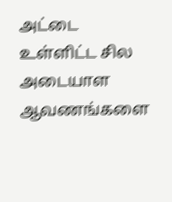அட்டை உள்ளிட்ட சில அடையாள ஆவணங்களை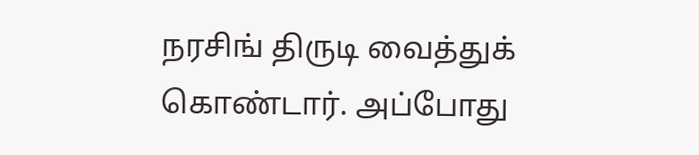நரசிங் திருடி வைத்துக் கொண்டார். அப்போது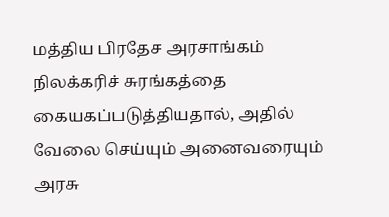மத்திய பிரதேச அரசாங்கம் நிலக்கரிச் சுரங்கத்தை கையகப்படுத்தியதால், அதில் வேலை செய்யும் அனைவரையும் அரசு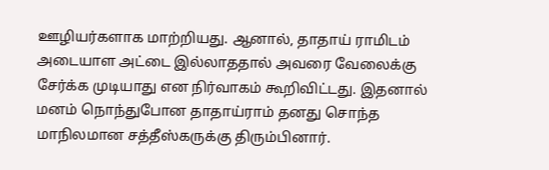ஊழியர்களாக மாற்றியது. ஆனால், தாதாய் ராமிடம் அடையாள அட்டை இல்லாததால் அவரை வேலைக்கு சேர்க்க முடியாது என நிர்வாகம் கூறிவிட்டது. இதனால் மனம் நொந்துபோன தாதாய்ராம் தனது சொந்த மாநிலமான சத்தீஸ்கருக்கு திரும்பினார்.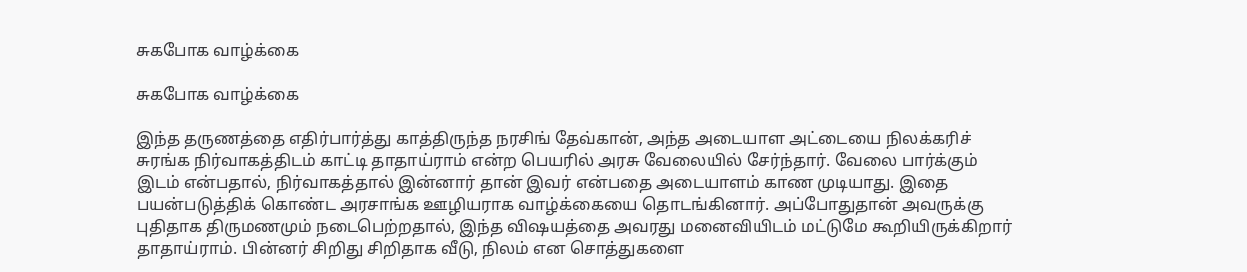சுகபோக வாழ்க்கை

சுகபோக வாழ்க்கை

இந்த தருணத்தை எதிர்பார்த்து காத்திருந்த நரசிங் தேவ்கான், அந்த அடையாள அட்டையை நிலக்கரிச் சுரங்க நிர்வாகத்திடம் காட்டி தாதாய்ராம் என்ற பெயரில் அரசு வேலையில் சேர்ந்தார். வேலை பார்க்கும் இடம் என்பதால், நிர்வாகத்தால் இன்னார் தான் இவர் என்பதை அடையாளம் காண முடியாது. இதை பயன்படுத்திக் கொண்ட அரசாங்க ஊழியராக வாழ்க்கையை தொடங்கினார். அப்போதுதான் அவருக்கு புதிதாக திருமணமும் நடைபெற்றதால், இந்த விஷயத்தை அவரது மனைவியிடம் மட்டுமே கூறியிருக்கிறார் தாதாய்ராம். பின்னர் சிறிது சிறிதாக வீடு, நிலம் என சொத்துகளை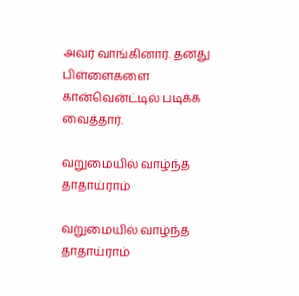அவர் வாங்கினார். தனது பிள்ளைகளை கான்வென்ட்டில் படிக்க வைத்தார்.

வறுமையில் வாழ்ந்த தாதாய்ராம்

வறுமையில் வாழ்ந்த தாதாய்ராம்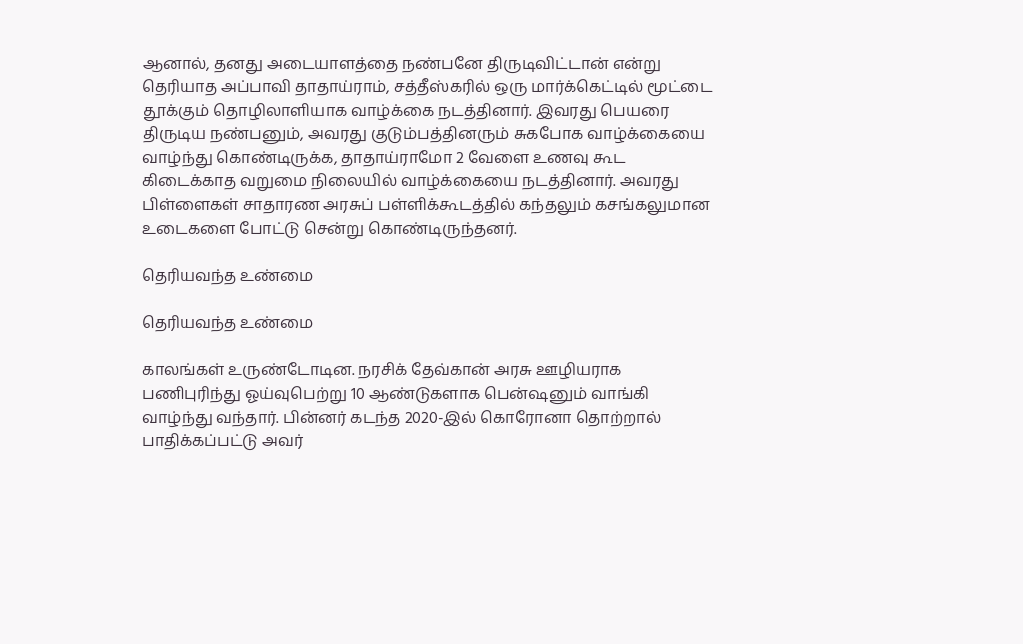ஆனால், தனது அடையாளத்தை நண்பனே திருடிவிட்டான் என்று தெரியாத அப்பாவி தாதாய்ராம், சத்தீஸ்கரில் ஒரு மார்க்கெட்டில் மூட்டை தூக்கும் தொழிலாளியாக வாழ்க்கை நடத்தினார். இவரது பெயரை திருடிய நண்பனும், அவரது குடும்பத்தினரும் சுகபோக வாழ்க்கையை வாழ்ந்து கொண்டிருக்க, தாதாய்ராமோ 2 வேளை உணவு கூட கிடைக்காத வறுமை நிலையில் வாழ்க்கையை நடத்தினார். அவரது பிள்ளைகள் சாதாரண அரசுப் பள்ளிக்கூடத்தில் கந்தலும் கசங்கலுமான உடைகளை போட்டு சென்று கொண்டிருந்தனர்.

தெரியவந்த உண்மை

தெரியவந்த உண்மை

காலங்கள் உருண்டோடின. நரசிக் தேவ்கான் அரசு ஊழியராக பணிபுரிந்து ஓய்வுபெற்று 10 ஆண்டுகளாக பென்ஷனும் வாங்கி வாழ்ந்து வந்தார். பின்னர் கடந்த 2020-இல் கொரோனா தொற்றால் பாதிக்கப்பட்டு அவர்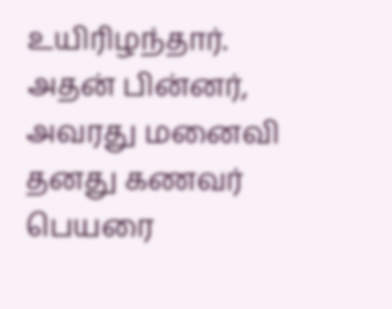உயிரிழந்தார். அதன் பின்னர், அவரது மனைவி தனது கணவர் பெயரை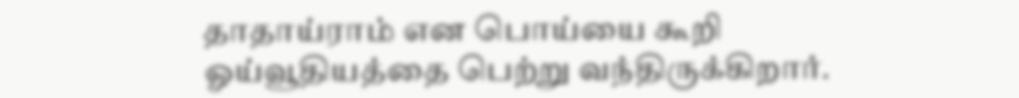தாதாய்ராம் என பொய்யை கூறி ஓய்வூதியத்தை பெற்று வந்திருக்கிறார்.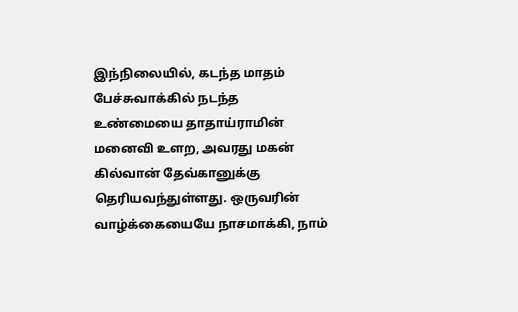இந்நிலையில், கடந்த மாதம் பேச்சுவாக்கில் நடந்த உண்மையை தாதாய்ராமின் மனைவி உளற, அவரது மகன் கில்வான் தேவ்கானுக்கு தெரியவந்துள்ளது. ஒருவரின் வாழ்க்கையையே நாசமாக்கி, நாம்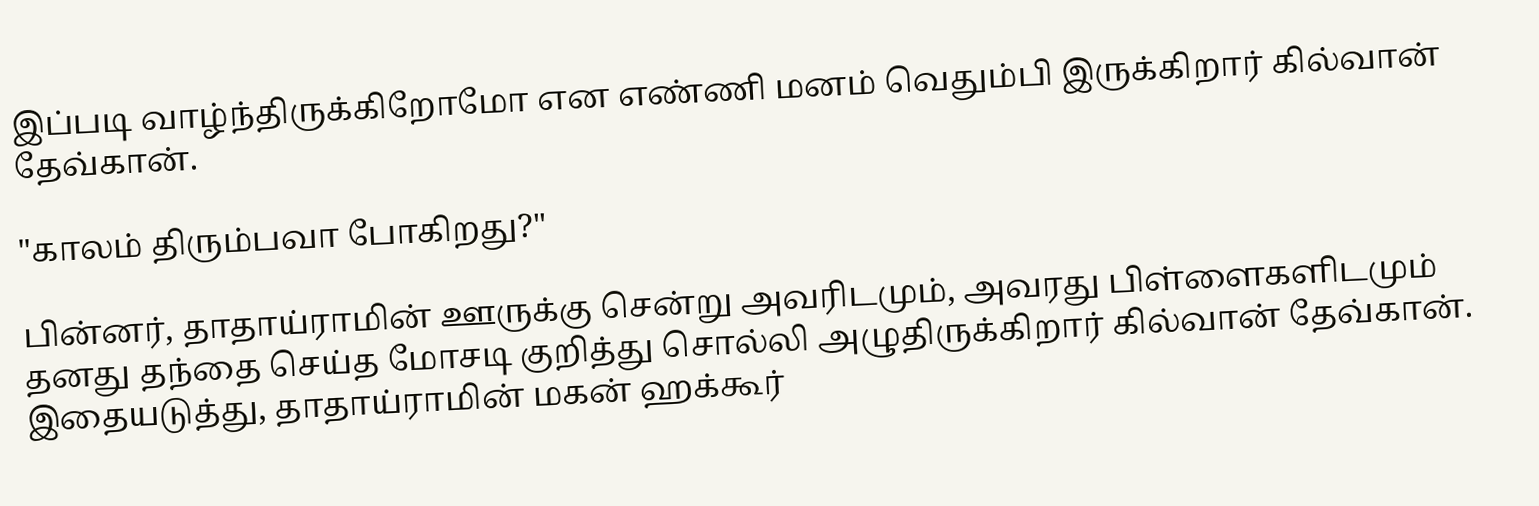இப்படி வாழ்ந்திருக்கிறோமோ என எண்ணி மனம் வெதும்பி இருக்கிறார் கில்வான் தேவ்கான்.

"காலம் திரும்பவா போகிறது?"

பின்னர், தாதாய்ராமின் ஊருக்கு சென்று அவரிடமும், அவரது பிள்ளைகளிடமும் தனது தந்தை செய்த மோசடி குறித்து சொல்லி அழுதிருக்கிறார் கில்வான் தேவ்கான். இதையடுத்து, தாதாய்ராமின் மகன் ஹக்கூர்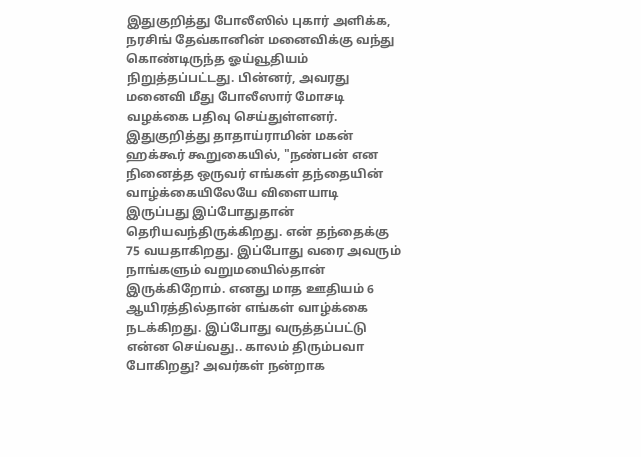இதுகுறித்து போலீஸில் புகார் அளிக்க, நரசிங் தேவ்கானின் மனைவிக்கு வந்து கொண்டிருந்த ஓய்வூதியம் நிறுத்தப்பட்டது. பின்னர், அவரது மனைவி மீது போலீஸார் மோசடி வழக்கை பதிவு செய்துள்ளனர். இதுகுறித்து தாதாய்ராமின் மகன் ஹக்கூர் கூறுகையில், "நண்பன் என நினைத்த ஒருவர் எங்கள் தந்தையின் வாழ்க்கையிலேயே விளையாடி இருப்பது இப்போதுதான் தெரியவந்திருக்கிறது. என் தந்தைக்கு 75 வயதாகிறது. இப்போது வரை அவரும் நாங்களும் வறுமயைில்தான் இருக்கிறோம். எனது மாத ஊதியம் 6 ஆயிரத்தில்தான் எங்கள் வாழ்க்கை நடக்கிறது. இப்போது வருத்தப்பட்டு என்ன செய்வது.. காலம் திரும்பவா போகிறது? அவர்கள் நன்றாக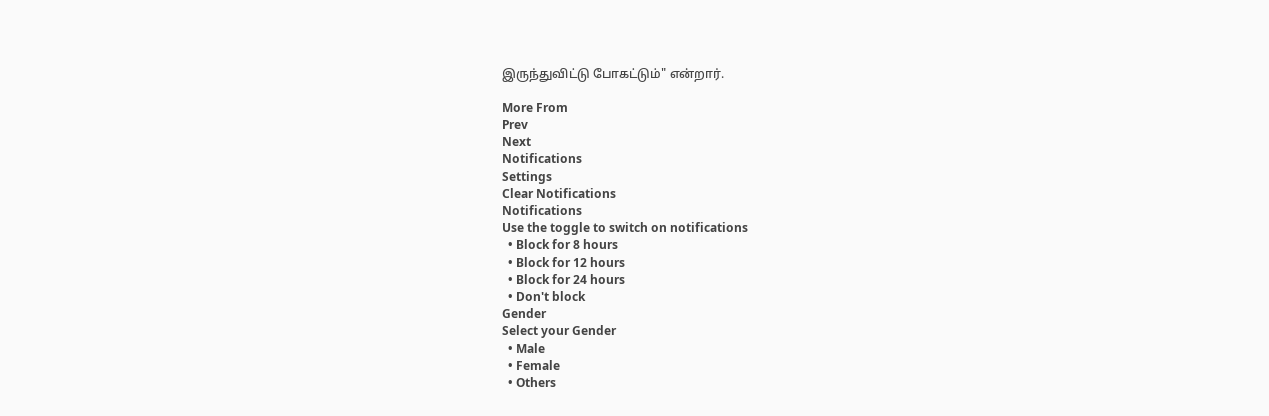இருந்துவிட்டு போகட்டும்" என்றார்.

More From
Prev
Next
Notifications
Settings
Clear Notifications
Notifications
Use the toggle to switch on notifications
  • Block for 8 hours
  • Block for 12 hours
  • Block for 24 hours
  • Don't block
Gender
Select your Gender
  • Male
  • Female
  • Others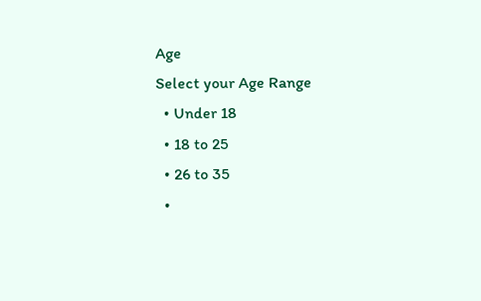Age
Select your Age Range
  • Under 18
  • 18 to 25
  • 26 to 35
  •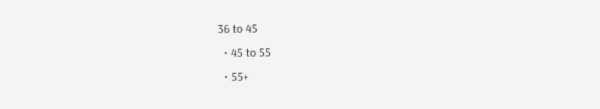36 to 45
  • 45 to 55
  • 55+